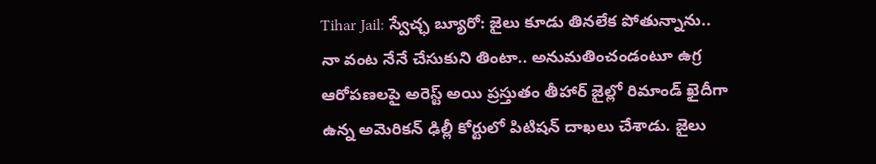Tihar Jail: స్వేచ్ఛ బ్యూరో: జైలు కూడు తినలేక పోతున్నాను.. నా వంట నేనే చేసుకుని తింటా.. అనుమతించండంటూ ఉగ్ర ఆరోపణలపై అరెస్ట్ అయి ప్రస్తుతం తీహార్ జైల్లో రిమాండ్ ఖైదీగా ఉన్న అమెరికన్ ఢిల్లీ కోర్టులో పిటిషన్ దాఖలు చేశాడు. జైలు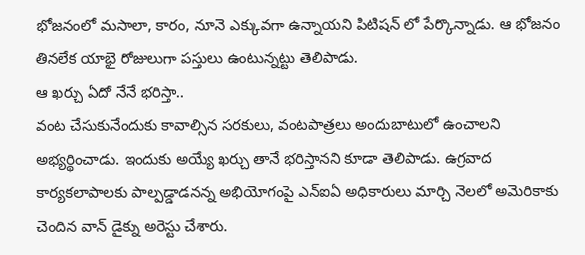భోజనంలో మసాలా, కారం, నూనె ఎక్కువగా ఉన్నాయని పిటిషన్ లో పేర్కొన్నాడు. ఆ భోజనం తినలేక యాభై రోజులుగా పస్తులు ఉంటున్నట్టు తెలిపాడు.
ఆ ఖర్చు ఏదో నేనే భరిస్తా..
వంట చేసుకునేందుకు కావాల్సిన సరకులు, వంటపాత్రలు అందుబాటులో ఉంచాలని అభ్యర్థించాడు. ఇందుకు అయ్యే ఖర్చు తానే భరిస్తానని కూడా తెలిపాడు. ఉగ్రవాద కార్యకలాపాలకు పాల్పడ్డాడనన్న అభియోగంపై ఎన్ఐఏ అధికారులు మార్చి నెలలో అమెరికాకు చెందిన వాన్ డైక్ను అరెస్టు చేశారు.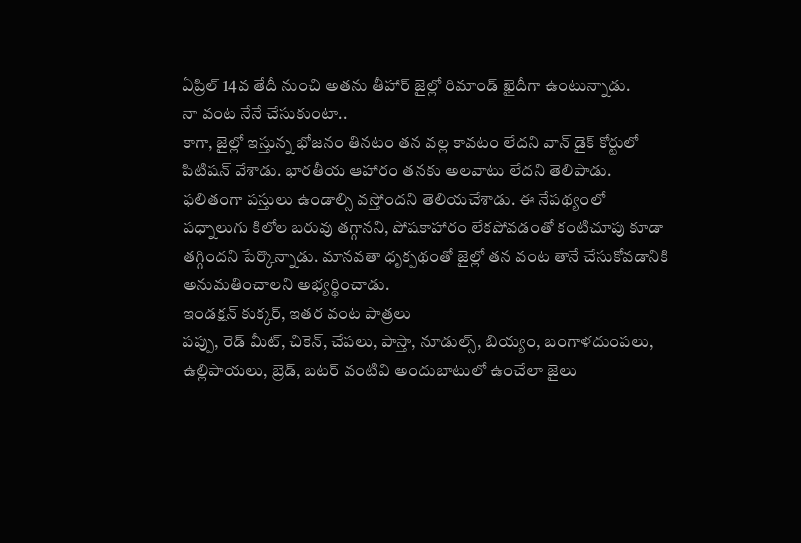ఏప్రిల్ 14వ తేదీ నుంచి అతను తీహార్ జైల్లో రిమాండ్ ఖైదీగా ఉంటున్నాడు.
నా వంట నేనే చేసుకుంటా..
కాగా, జైల్లో ఇస్తున్న భోజనం తినటం తన వల్ల కావటం లేదని వాన్ డైక్ కోర్టులో పిటిషన్ వేశాడు. భారతీయ ఆహారం తనకు అలవాటు లేదని తెలిపాడు. ఫలితంగా పస్తులు ఉండాల్సి వస్తోందని తెలియచేశాడు. ఈ నేపథ్యంలో పధ్నాలుగు కిలోల బరువు తగ్గానని, పోషకాహారం లేకపోవడంతో కంటిచూపు కూడా తగ్గిందని పేర్కొన్నాడు. మానవతా ధృక్పథంతో జైల్లో తన వంట తానే చేసుకోవడానికి అనుమతించాలని అభ్యర్థించాడు.
ఇండక్షన్ కుక్కర్, ఇతర వంట పాత్రలు
పప్పు, రెడ్ మీట్, చికెన్, చేపలు, పాస్తా, నూడుల్స్, బియ్యం, బంగాళదుంపలు, ఉల్లిపాయలు, బ్రెడ్, బటర్ వంటివి అందుబాటులో ఉంచేలా జైలు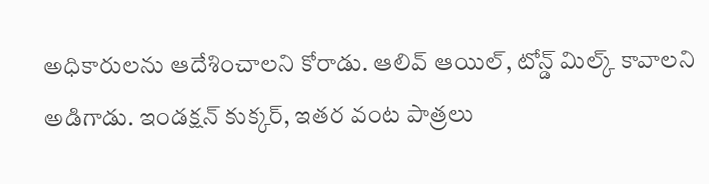అధికారులను ఆదేశించాలని కోరాడు. ఆలివ్ ఆయిల్, టోన్డ్ మిల్క్ కావాలని అడిగాడు. ఇండక్షన్ కుక్కర్, ఇతర వంట పాత్రలు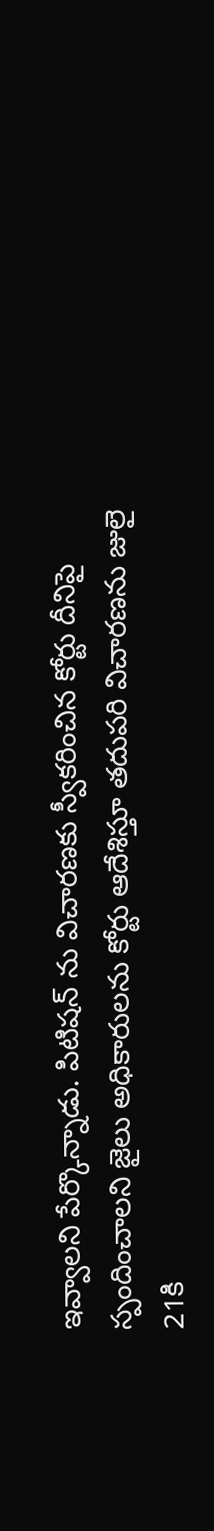ఇవ్వాలని పేర్కొన్నాడు. పిటిషన్ ను విచారణకు స్వీకరించిన కోర్టు దీనిపై స్పందించాలని జైలు అధికారులను కోర్టు ఆదేశిస్తూ తదుపరి విచారణను జులై 21కి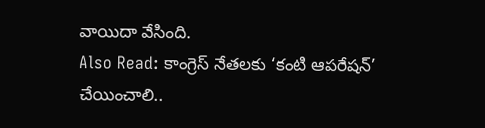వాయిదా వేసింది.
Also Read: కాంగ్రెస్ నేతలకు ‘కంటి ఆపరేషన్’ చేయించాలి..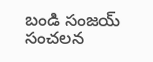బండి సంజయ్ సంచలన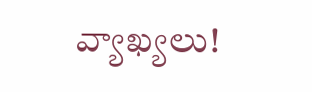వ్యాఖ్యలు!